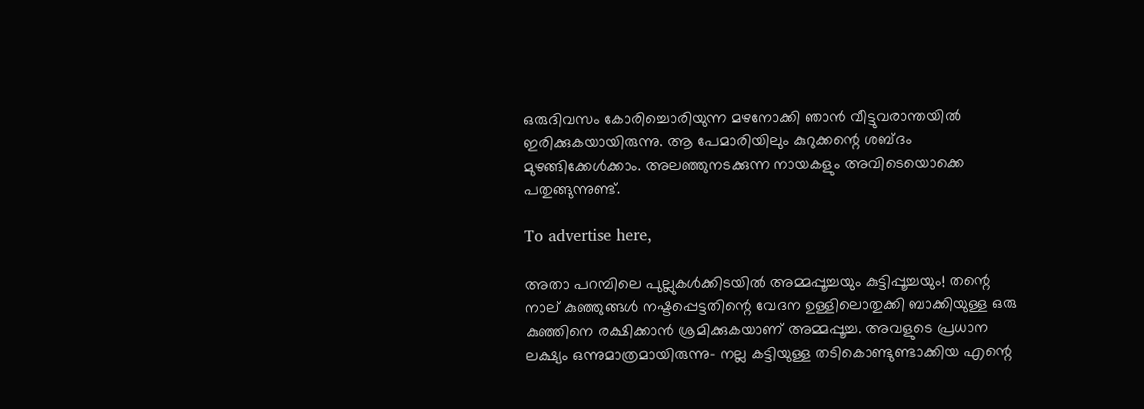ഒരുദിവസം കോരിച്ചൊരിയുന്ന മഴനോക്കി ഞാൻ വീട്ടുവരാന്തയിൽ ഇരിക്കുകയായിരുന്നു. ആ പേമാരിയിലും കുറുക്കന്റെ ശബ്ദം മുഴങ്ങിക്കേൾക്കാം. അലഞ്ഞുനടക്കുന്ന നായകളും അവിടെയൊക്കെ പതുങ്ങുന്നുണ്ട്.

To advertise here,

അതാ പറമ്പിലെ പുല്ലുകൾക്കിടയിൽ അമ്മപ്പൂച്ചയും കുട്ടിപ്പൂച്ചയും! തന്റെ നാല് കുഞ്ഞുങ്ങൾ നഷ്ടപ്പെട്ടതിന്റെ വേദന ഉള്ളിലൊതുക്കി ബാക്കിയുള്ള ഒരു കുഞ്ഞിനെ രക്ഷിക്കാൻ ശ്രമിക്കുകയാണ് അമ്മപ്പൂച്ച. അവളുടെ പ്രധാന ലക്ഷ്യം ഒന്നുമാത്രമായിരുന്നു- നല്ല കട്ടിയുള്ള തടികൊണ്ടുണ്ടാക്കിയ എന്റെ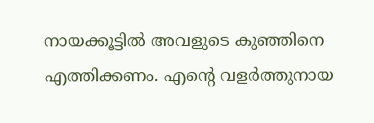നായക്കൂട്ടിൽ അവളുടെ കുഞ്ഞിനെ എത്തിക്കണം. എന്റെ വളർത്തുനായ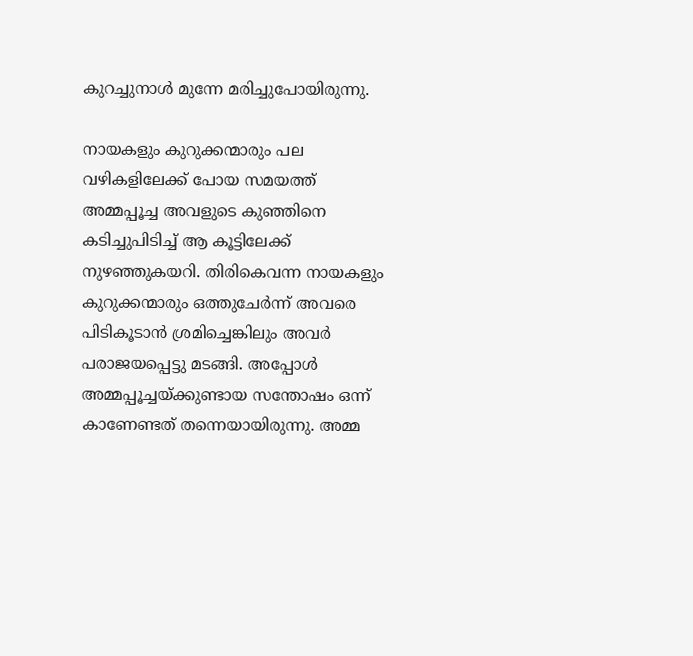കുറച്ചുനാൾ മുന്നേ മരിച്ചുപോയിരുന്നു.

നായകളും കുറുക്കന്മാരും പല വഴികളിലേക്ക് പോയ സമയത്ത് അമ്മപ്പൂച്ച അവളുടെ കുഞ്ഞിനെ കടിച്ചുപിടിച്ച് ആ കൂട്ടിലേക്ക് നുഴഞ്ഞുകയറി. തിരികെവന്ന നായകളും കുറുക്കന്മാരും ഒത്തുചേർന്ന് അവരെ പിടികൂടാൻ ശ്രമിച്ചെങ്കിലും അവർ പരാജയപ്പെട്ടു മടങ്ങി. അപ്പോൾ അമ്മപ്പൂച്ചയ്ക്കുണ്ടായ സന്തോഷം ഒന്ന് കാണേണ്ടത് തന്നെയായിരുന്നു. അമ്മ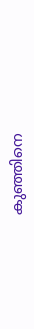കുഞ്ഞിനെ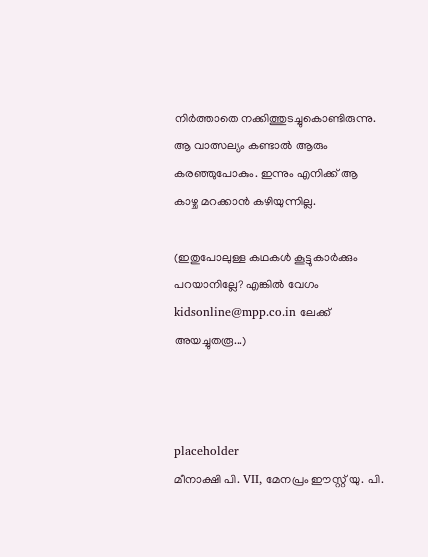നിർത്താതെ നക്കിത്തുടച്ചുകൊണ്ടിരുന്നു. ആ വാത്സല്യം കണ്ടാൽ ആരും കരഞ്ഞുപോകും. ഇന്നും എനിക്ക് ആ കാഴ്ച മറക്കാൻ കഴിയുന്നില്ല.

(ഇതുപോലുള്ള കഥകൾ കൂട്ടുകാർക്കും പറയാനില്ലേ? എങ്കിൽ വേഗം kidsonline@mpp.co.in ലേക്ക് അയച്ചുതരൂ...)



placeholder
മീനാക്ഷി പി. VII, മേനപ്രം ഈസ്റ്റ് യു. പി.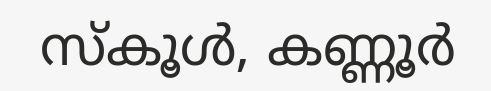സ്‌കൂൾ, കണ്ണൂർ